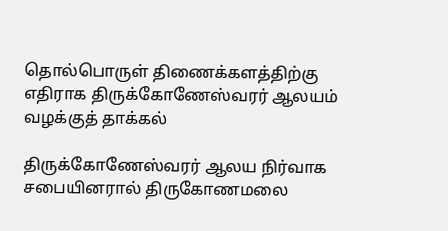தொல்பொருள் திணைக்களத்திற்கு எதிராக திருக்கோணேஸ்வரர் ஆலயம் வழக்குத் தாக்கல்

திருக்கோணேஸ்வரர் ஆலய நிர்வாக சபையினரால் திருகோணமலை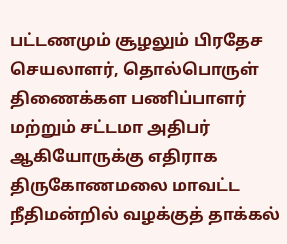பட்டணமும் சூழலும் பிரதேச செயலாளர், தொல்பொருள் திணைக்கள பணிப்பாளர் மற்றும் சட்டமா அதிபர் ஆகியோருக்கு எதிராக திருகோணமலை மாவட்ட நீதிமன்றில் வழக்குத் தாக்கல்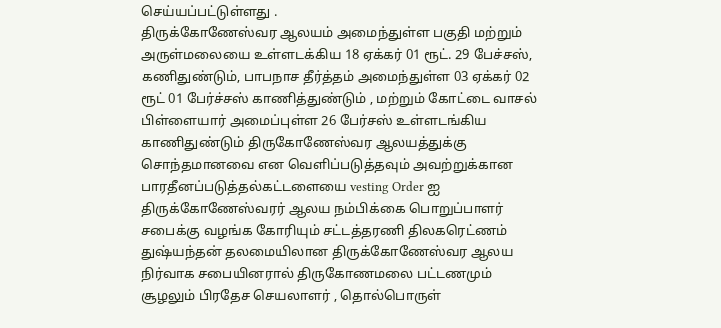செய்யப்பட்டுள்ளது .
திருக்கோணேஸ்வர ஆலயம் அமைந்துள்ள பகுதி மற்றும் அருள்மலையை உள்ளடக்கிய 18 ஏக்கர் 01 ரூட். 29 பேச்சஸ், கணிதுண்டும், பாபநாச தீர்த்தம் அமைந்துள்ள 03 ஏக்கர் 02 ரூட் 01 பேர்ச்சஸ் காணித்துண்டும் , மற்றும் கோட்டை வாசல் பிள்ளையார் அமைப்புள்ள 26 பேர்சஸ் உள்ளடங்கிய காணிதுண்டும் திருகோணேஸ்வர ஆலயத்துக்கு சொந்தமானவை என வெளிப்படுத்தவும் அவற்றுக்கான பாரதீனப்படுத்தல்கட்டளையை vesting Order ஐ திருக்கோணேஸ்வரர் ஆலய நம்பிக்கை பொறுப்பாளர் சபைக்கு வழங்க கோரியும் சட்டத்தரணி திலகரெட்ணம் துஷ்யந்தன் தலமையிலான திருக்கோணேஸ்வர ஆலய நிர்வாக சபையினரால் திருகோணமலை பட்டணமும் சூழலும் பிரதேச செயலாளர் , தொல்பொருள்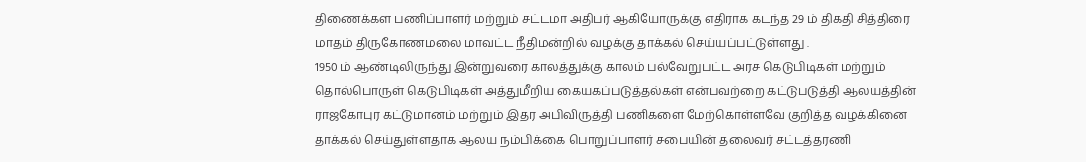திணைக்கள பணிப்பாளர் மற்றும் சட்டமா அதிபர் ஆகியோருக்கு எதிராக கடந்த 29 ம் திகதி சித்திரை மாதம் திருகோணமலை மாவட்ட நீதிமன்றில் வழக்கு தாக்கல் செய்யப்பட்டுள்ளது .
1950 ம் ஆண்டிலிருந்து இன்றுவரை காலத்துக்கு காலம் பல்வேறுபட்ட அரச கெடுபிடிகள் மற்றும் தொல்பொருள் கெடுபிடிகள் அத்துமீறிய கையகப்படுத்தல்கள் என்பவற்றை கட்டுபடுத்தி ஆலயத்தின் ராஜகோபுர கட்டுமானம் மற்றும் இதர அபிவிருத்தி பணிகளை மேற்கொள்ளவே குறித்த வழக்கினை தாக்கல் செய்துள்ளதாக ஆலய நம்பிக்கை பொறுப்பாளர் சபையின் தலைவர் சட்டத்தரணி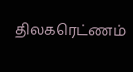திலகரெட்ணம்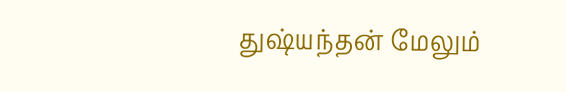துஷ்யந்தன் மேலும்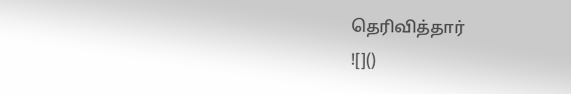தெரிவித்தார்
![]()